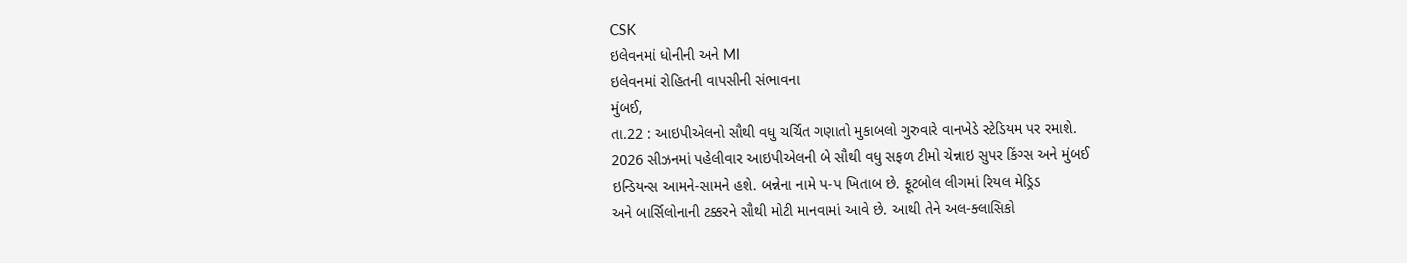CSK
ઇલેવનમાં ધોનીની અને MI
ઇલેવનમાં રોહિતની વાપસીની સંભાવના
મુંબઈ,
તા.22 : આઇપીએલનો સૌથી વધુ ચર્ચિત ગણાતો મુકાબલો ગુરુવારે વાનખેડે સ્ટેડિયમ પર રમાશે.
2026 સીઝનમાં પહેલીવાર આઇપીએલની બે સૌથી વધુ સફળ ટીમો ચેન્નાઇ સુપર કિંગ્સ અને મુંબઈ
ઇન્ડિયન્સ આમને-સામને હશે. બન્નેના નામે પ-પ ખિતાબ છે. ફૂટબોલ લીગમાં રિયલ મેડ્રિડ
અને બાર્સિલોનાની ટક્કરને સૌથી મોટી માનવામાં આવે છે. આથી તેને અલ-ક્લાસિકો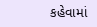કહેવામાં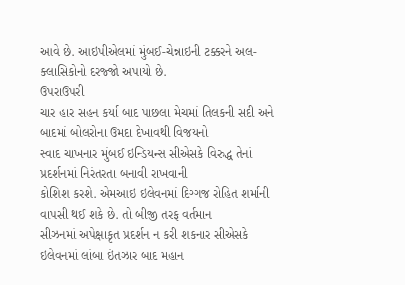આવે છે. આઇપીએલમાં મુંબઈ-ચેન્નાઇની ટક્કરને અલ-ક્લાસિકોનો દરજ્જો અપાયો છે.
ઉપરાઉપરી
ચાર હાર સહન કર્યા બાદ પાછલા મેચમાં તિલકની સદી અને બાદમાં બોલરોના ઉમદા દેખાવથી વિજયનો
સ્વાદ ચાખનાર મુંબઈ ઇન્ડિયન્સ સીએસકે વિરુદ્ધ તેનાં પ્રદર્શનમાં નિરંતરતા બનાવી રાખવાની
કોશિશ કરશે. એમઆઇ ઇલેવનમાં દિગ્ગજ રોહિત શર્માની વાપસી થઈ શકે છે. તો બીજી તરફ વર્તમાન
સીઝનમાં અપેક્ષાકૃત પ્રદર્શન ન કરી શકનાર સીએસકે ઇલેવનમાં લાંબા ઇંતઝાર બાદ મહાન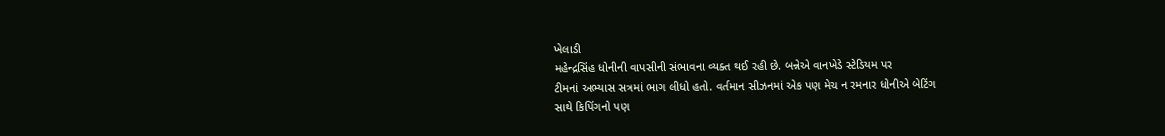ખેલાડી
મહેન્દ્રસિંહ ધોનીની વાપસીની સંભાવના વ્યક્ત થઈ રહી છે. બન્નેએ વાનખેડે સ્ટેડિયમ પર
ટીમનાં અભ્યાસ સત્રમાં ભાગ લીધો હતો. વર્તમાન સીઝનમાં એક પણ મેચ ન રમનાર ધોનીએ બેટિંગ
સાથે કિપિંગનો પણ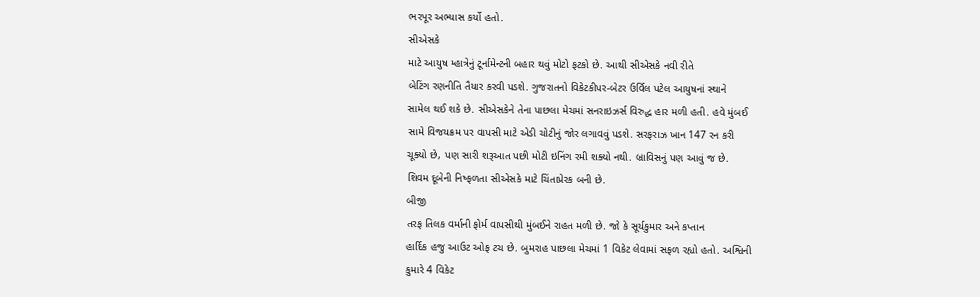ભરપૂર અભ્યાસ કર્યો હતો.
સીએસકે
માટે આયુષ મ્હાત્રેનું ટૂર્નામેન્ટની બહાર થવું મોટો ફટકો છે. આથી સીએસકે નવી રીતે
બેટિંગ રણનીતિ તૈયાર કરવી પડશે. ગુજરાતનો વિકેટકીપર-બેટર ઉર્વિલ પટેલ આયુષનાં સ્થાને
સામેલ થઈ શકે છે. સીએસકેને તેના પાછલા મેચમાં સનરાઇઝર્સ વિરુદ્ધ હાર મળી હતી. હવે મુંબઈ
સામે વિજયક્રમ પર વાપસી માટે એડી ચોટીનું જોર લગાવવું પડશે. સરફરાઝ ખાન 147 રન કરી
ચૂક્યો છે, પણ સારી શરૂઆત પછી મોટી ઇનિંગ રમી શક્યો નથી. બ્રાવિસનું પણ આવું જ છે.
શિવમ દૂબેની નિષ્ફળતા સીએસકે માટે ચિંતાપ્રેરક બની છે.
બીજી
તરફ તિલક વર્માની ફોર્મ વાપસીથી મુંબઈને રાહત મળી છે. જો કે સૂર્યકુમાર અને કપ્તાન
હાર્દિક હજુ આઉટ ઓફ ટચ છે. બુમરાહ પાછલા મેચમાં 1 વિકેટ લેવામાં સફળ રહ્યો હતો. અશ્વિની
કુમારે 4 વિકેટ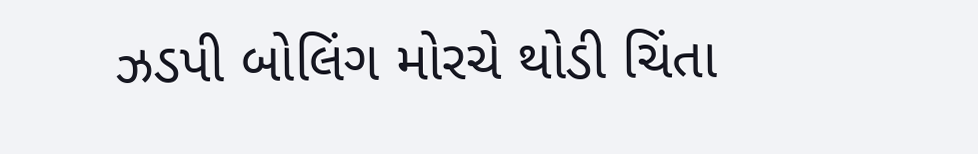ઝડપી બોલિંગ મોરચે થોડી ચિંતા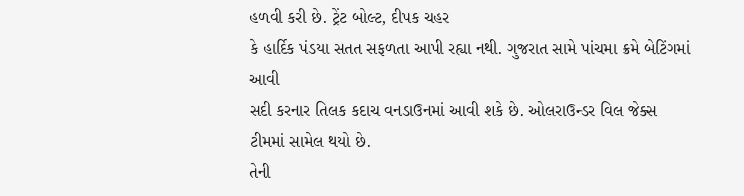હળવી કરી છે. ટ્રેંટ બોલ્ટ, દીપક ચહર
કે હાર્દિક પંડયા સતત સફળતા આપી રહ્યા નથી. ગુજરાત સામે પાંચમા ક્રમે બેટિંગમાં આવી
સદી કરનાર તિલક કદાચ વનડાઉનમાં આવી શકે છે. ઓલરાઉન્ડર વિલ જેક્સ ટીમમાં સામેલ થયો છે.
તેની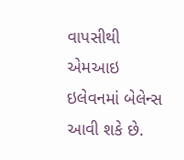વાપસીથી એમઆઇ ઇલેવનમાં બેલેન્સ આવી શકે છે.